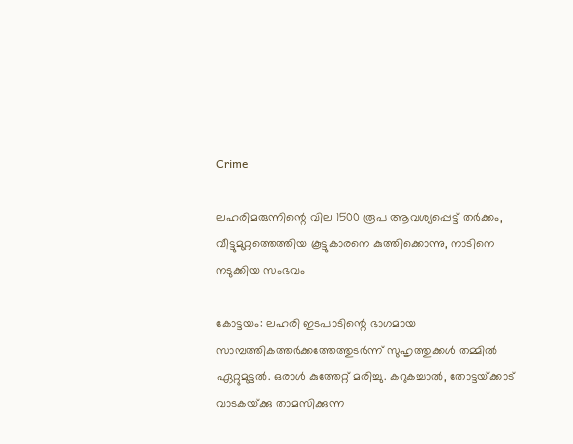Crime

ലഹരിമരുന്നിന്റെ വില 1500 രൂപ ആവശ്യപ്പെട്ട്‌ തര്‍ക്കം, വീട്ടുമുറ്റത്തെത്തിയ കൂട്ടുകാരനെ കുത്തിക്കൊന്നു, നാടിനെ നടുക്കിയ സംഭവം

കോട്ടയം: ലഹരി ഇടപാടിന്റെ ഭാഗമായ സാമ്പത്തികത്തര്‍ക്കത്തേത്തുടര്‍ന്ന്‌ സുഹൃത്തുക്കള്‍ തമ്മില്‍ ഏറ്റുമുട്ടല്‍. ഒരാള്‍ കുത്തേറ്റ്‌ മരിച്ചു. കറുകച്ചാല്‍, തോട്ടയ്‌ക്കാട്‌ വാടകയ്‌ക്കു താമസിക്കുന്ന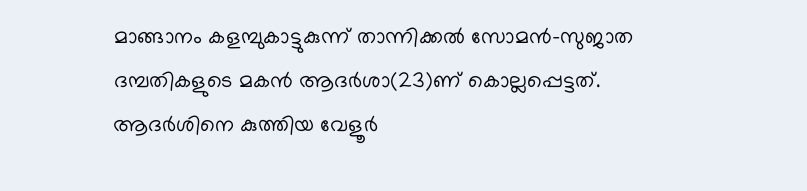മാങ്ങാനം കളമ്പുകാട്ടുകുന്ന്‌ താന്നിക്കല്‍ സോമന്‍-സുജാത ദമ്പതികളുടെ മകന്‍ ആദര്‍ശാ(23)ണ്‌ കൊല്ലപ്പെട്ടത്‌. ആദര്‍ശിനെ കുത്തിയ വേളൂര്‍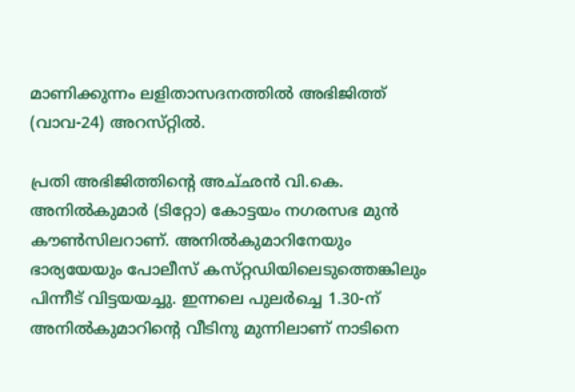മാണിക്കുന്നം ലളിതാസദനത്തില്‍ അഭിജിത്ത്‌ (വാവ-24) അറസ്‌റ്റില്‍.

പ്രതി അഭിജിത്തിന്റെ അച്‌ഛന്‍ വി.കെ. അനില്‍കുമാര്‍ (ടിറ്റോ) കോട്ടയം നഗരസഭ മുന്‍ കൗണ്‍സിലറാണ്‌. അനില്‍കുമാറിനേയും ഭാര്യയേയും പോലീസ്‌ കസ്‌റ്റഡിയിലെടുത്തെങ്കിലും പിന്നീട്‌ വിട്ടയയച്ചു. ഇന്നലെ പുലര്‍ച്ചെ 1.30-ന്‌ അനില്‍കുമാറിന്റെ വീടിനു മുന്നിലാണ്‌ നാടിനെ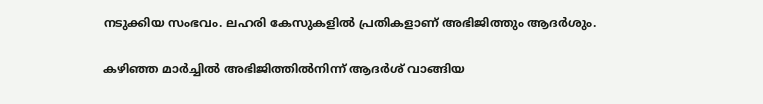നടുക്കിയ സംഭവം. ലഹരി കേസുകളില്‍ പ്രതികളാണ്‌ അഭിജിത്തും ആദര്‍ശും.

കഴിഞ്ഞ മാര്‍ച്ചില്‍ അഭിജിത്തില്‍നിന്ന്‌ ആദര്‍ശ്‌ വാങ്ങിയ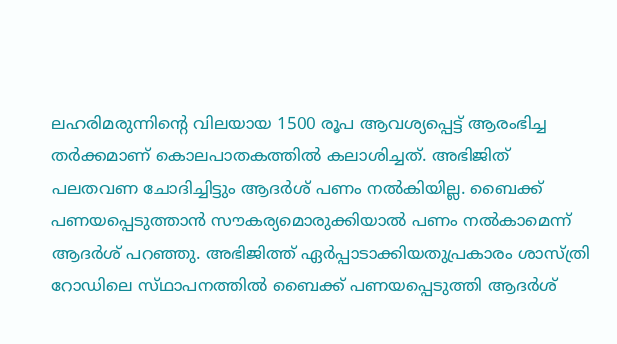ലഹരിമരുന്നിന്റെ വിലയായ 1500 രൂപ ആവശ്യപ്പെട്ട്‌ ആരംഭിച്ച തര്‍ക്കമാണ്‌ കൊലപാതകത്തില്‍ കലാശിച്ചത്‌. അഭിജിത്‌ പലതവണ ചോദിച്ചിട്ടും ആദര്‍ശ്‌ പണം നല്‍കിയില്ല. ബൈക്ക്‌ പണയപ്പെടുത്താന്‍ സൗകര്യമൊരുക്കിയാല്‍ പണം നല്‍കാമെന്ന്‌ ആദര്‍ശ്‌ പറഞ്ഞു. അഭിജിത്ത്‌ ഏര്‍പ്പാടാക്കിയതുപ്രകാരം ശാസ്‌ത്രി റോഡിലെ സ്‌ഥാപനത്തില്‍ ബൈക്ക്‌ പണയപ്പെടുത്തി ആദര്‍ശ്‌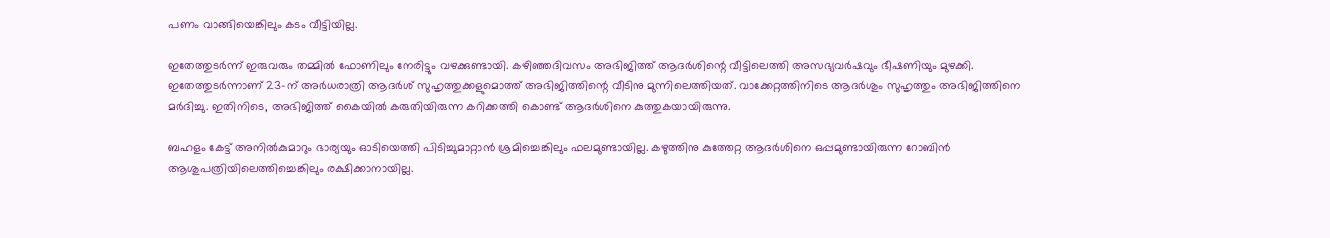പണം വാങ്ങിയെങ്കിലും കടം വീട്ടിയില്ല.

ഇതേത്തുടര്‍ന്ന്‌ ഇരുവരും തമ്മില്‍ ഫോണിലും നേരിട്ടും വഴക്കുണ്ടായി. കഴിഞ്ഞദിവസം അഭിജിത്ത്‌ ആദര്‍ശിന്റെ വീട്ടിലെത്തി അസഭ്യവര്‍ഷവും ഭീഷണിയും മുഴക്കി. ഇതേത്തുടര്‍ന്നാണ്‌ 23-ന്‌ അര്‍ധരാത്രി ആദര്‍ശ്‌ സുഹൃത്തുക്കളുമൊത്ത്‌ അഭിജിത്തിന്റെ വീടിനു മുന്നിലെത്തിയത്‌. വാക്കേറ്റത്തിനിടെ ആദര്‍ശും സുഹൃത്തും അഭിജിത്തിനെ മര്‍ദിച്ചു. ഇതിനിടെ, അഭിജിത്ത്‌ കൈയില്‍ കരുതിയിരുന്ന കറിക്കത്തി കൊണ്ട്‌ ആദര്‍ശിനെ കുത്തുകയായിരുന്നു.

ബഹളം കേട്ട്‌ അനില്‍കുമാറും ഭാര്യയും ഓടിയെത്തി പിടിച്ചുമാറ്റാന്‍ ശ്രമിച്ചെങ്കിലും ഫലമുണ്ടായില്ല. കഴുത്തിനു കുത്തേറ്റ ആദര്‍ശിനെ ഒപ്പമുണ്ടായിരുന്ന റോബിന്‍ ആശുപത്രിയിലെത്തിച്ചെങ്കിലും രക്ഷിക്കാനായില്ല.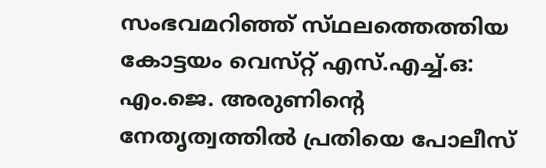സംഭവമറിഞ്ഞ്‌ സ്‌ഥലത്തെത്തിയ കോട്ടയം വെസ്‌റ്റ്‌ എസ്‌.എച്ച്‌.ഒ: എം.ജെ. അരുണിന്റെ നേതൃത്വത്തില്‍ പ്രതിയെ പോലീസ്‌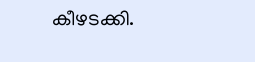കീഴടക്കി.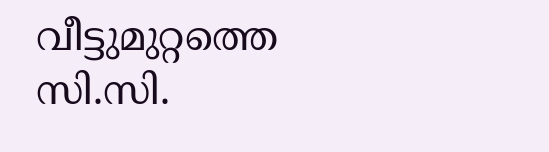വീട്ടുമുറ്റത്തെ സി.സി.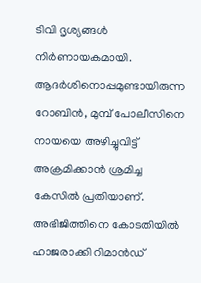ടിവി ദൃശ്യങ്ങള്‍ നിര്‍ണായകമായി.
ആദര്‍ശിനൊപ്പമുണ്ടായിരുന്ന റോബിന്‍, മുമ്പ്‌ പോലീസിനെ നായയെ അഴിച്ചുവിട്ട്‌ അക്രമിക്കാന്‍ ശ്രമിച്ച കേസില്‍ പ്രതിയാണ്‌. അഭിജിത്തിനെ കോടതിയില്‍ ഹാജരാക്കി റിമാന്‍ഡ്‌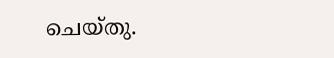ചെയ്‌തു.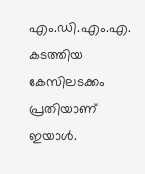എം.ഡി.എം.എ. കടത്തിയ കേസിലടക്കം പ്രതിയാണ്‌ ഇയാള്‍.